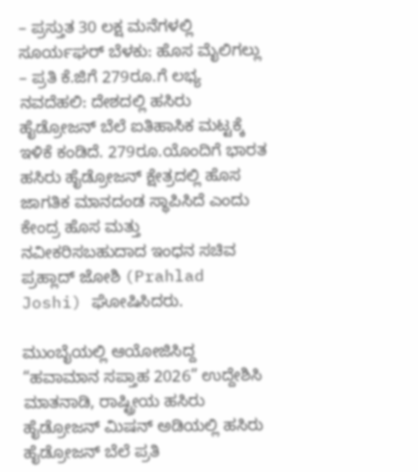– ಪ್ರಸ್ತುತ 30 ಲಕ್ಷ ಮನೆಗಳಲ್ಲಿ ಸೂರ್ಯಘರ್ ಬೆಳಕು: ಹೊಸ ಮೈಲಿಗಲ್ಲು
– ಪ್ರತಿ ಕೆ.ಜಿಗೆ 279ರೂ.ಗೆ ಲಭ್ಯ
ನವದೆಹಲಿ: ದೇಶದಲ್ಲಿ ಹಸಿರು ಹೈಡ್ರೋಜನ್ ಬೆಲೆ ಐತಿಹಾಸಿಕ ಮಟ್ಟಕ್ಕೆ ಇಳಿಕೆ ಕಂಡಿದೆ. 279ರೂ.ಯೊಂದಿಗೆ ಭಾರತ ಹಸಿರು ಹೈಡ್ರೋಜನ್ ಕ್ಷೇತ್ರದಲ್ಲಿ ಹೊಸ ಜಾಗತಿಕ ಮಾನದಂಡ ಸ್ಥಾಪಿಸಿದೆ ಎಂದು ಕೇಂದ್ರ ಹೊಸ ಮತ್ತು ನವೀಕರಿಸಬಹುದಾದ ಇಂಧನ ಸಚಿವ ಪ್ರಹ್ಲಾದ್ ಜೋಶಿ (Prahlad Joshi) ಘೋಷಿಸಿದರು.

ಮುಂಬೈಯಲ್ಲಿ ಆಯೋಜಿಸಿದ್ದ “ಹವಾಮಾನ ಸಪ್ತಾಹ 2026” ಉದ್ದೇಶಿಸಿ ಮಾತನಾಡಿ, ರಾಷ್ಟ್ರೀಯ ಹಸಿರು ಹೈಡ್ರೋಜನ್ ಮಿಷನ್ ಅಡಿಯಲ್ಲಿ ಹಸಿರು ಹೈಡ್ರೋಜನ್ ಬೆಲೆ ಪ್ರತಿ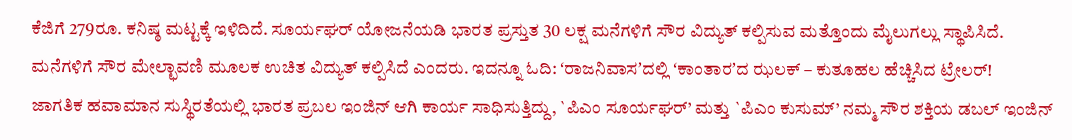ಕೆಜಿಗೆ 279ರೂ. ಕನಿಷ್ಠ ಮಟ್ಟಕ್ಕೆ ಇಳಿದಿದೆ. ಸೂರ್ಯಘರ್ ಯೋಜನೆಯಡಿ ಭಾರತ ಪ್ರಸ್ತುತ 30 ಲಕ್ಷ ಮನೆಗಳಿಗೆ ಸೌರ ವಿದ್ಯುತ್ ಕಲ್ಪಿಸುವ ಮತ್ತೊಂದು ಮೈಲುಗಲ್ಲು ಸ್ಥಾಪಿಸಿದೆ. ಮನೆಗಳಿಗೆ ಸೌರ ಮೇಲ್ಛಾವಣಿ ಮೂಲಕ ಉಚಿತ ವಿದ್ಯುತ್ ಕಲ್ಪಿಸಿದೆ ಎಂದರು. ಇದನ್ನೂ ಓದಿ: ʻರಾಜನಿವಾಸʼದಲ್ಲಿ ʻಕಾಂತಾರʼದ ಝಲಕ್ – ಕುತೂಹಲ ಹೆಚ್ಚಿಸಿದ ಟ್ರೇಲರ್!
ಜಾಗತಿಕ ಹವಾಮಾನ ಸುಸ್ಥಿರತೆಯಲ್ಲಿ ಭಾರತ ಪ್ರಬಲ ಇಂಜಿನ್ ಆಗಿ ಕಾರ್ಯ ಸಾಧಿಸುತ್ತಿದ್ದು, `ಪಿಎಂ ಸೂರ್ಯಘರ್’ ಮತ್ತು `ಪಿಎಂ ಕುಸುಮ್’ ನಮ್ಮ ಸೌರ ಶಕ್ತಿಯ ಡಬಲ್ ಇಂಜಿನ್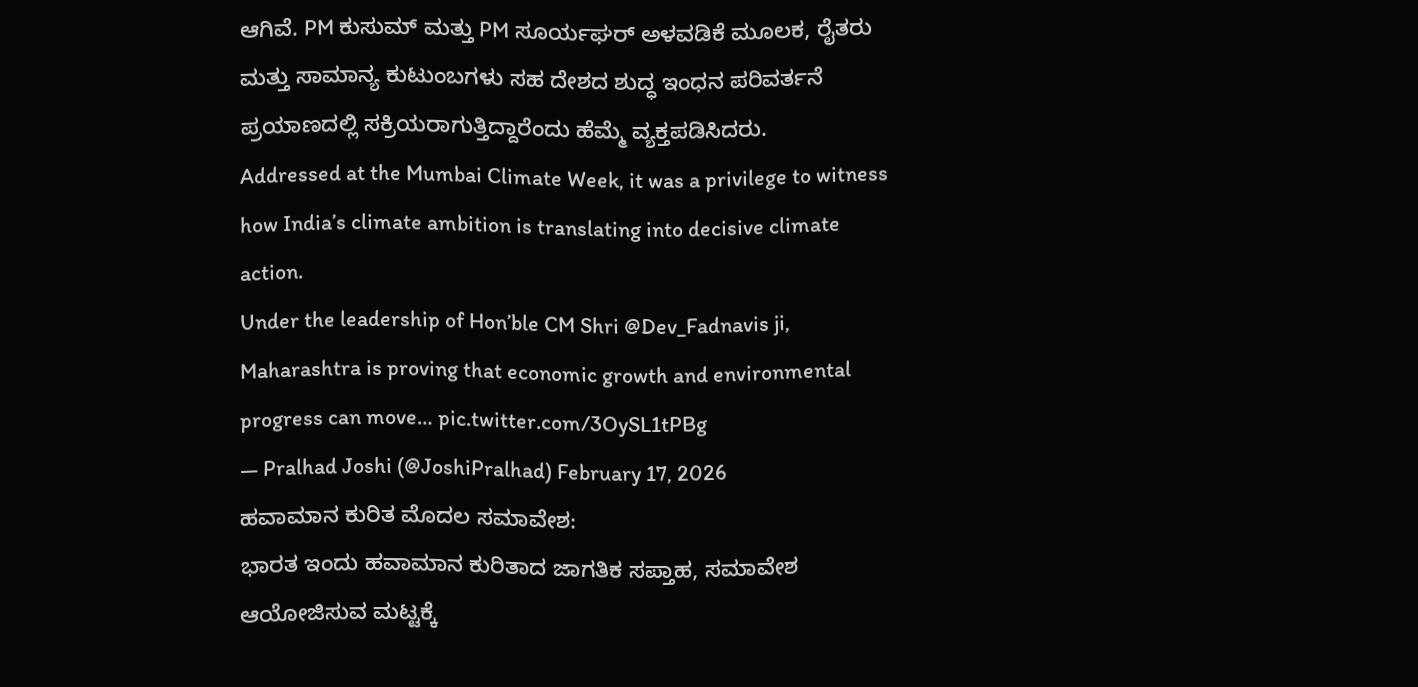ಆಗಿವೆ. PM ಕುಸುಮ್ ಮತ್ತು PM ಸೂರ್ಯಘರ್ ಅಳವಡಿಕೆ ಮೂಲಕ, ರೈತರು ಮತ್ತು ಸಾಮಾನ್ಯ ಕುಟುಂಬಗಳು ಸಹ ದೇಶದ ಶುದ್ಧ ಇಂಧನ ಪರಿವರ್ತನೆ ಪ್ರಯಾಣದಲ್ಲಿ ಸಕ್ರಿಯರಾಗುತ್ತಿದ್ದಾರೆಂದು ಹೆಮ್ಮೆ ವ್ಯಕ್ತಪಡಿಸಿದರು.
Addressed at the Mumbai Climate Week, it was a privilege to witness how India’s climate ambition is translating into decisive climate action.
Under the leadership of Hon’ble CM Shri @Dev_Fadnavis ji, Maharashtra is proving that economic growth and environmental progress can move… pic.twitter.com/3OySL1tPBg
— Pralhad Joshi (@JoshiPralhad) February 17, 2026
ಹವಾಮಾನ ಕುರಿತ ಮೊದಲ ಸಮಾವೇಶ:
ಭಾರತ ಇಂದು ಹವಾಮಾನ ಕುರಿತಾದ ಜಾಗತಿಕ ಸಪ್ತಾಹ, ಸಮಾವೇಶ ಆಯೋಜಿಸುವ ಮಟ್ಟಕ್ಕೆ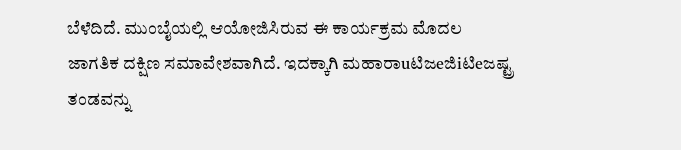ಬೆಳೆದಿದೆ. ಮುಂಬೈಯಲ್ಲಿ ಆಯೋಜಿಸಿರುವ ಈ ಕಾರ್ಯಕ್ರಮ ಮೊದಲ ಜಾಗತಿಕ ದಕ್ಷಿಣ ಸಮಾವೇಶವಾಗಿದೆ. ಇದಕ್ಕಾಗಿ ಮಹಾರಾuಟಿಜeಜಿiಟಿeಜಷ್ಟ್ರ ತಂಡವನ್ನು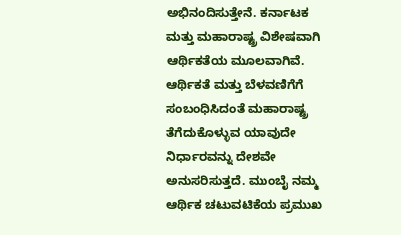ಅಭಿನಂದಿಸುತ್ತೇನೆ. ಕರ್ನಾಟಕ ಮತ್ತು ಮಹಾರಾಷ್ಟ್ರ ವಿಶೇಷವಾಗಿ ಆರ್ಥಿಕತೆಯ ಮೂಲವಾಗಿವೆ. ಆರ್ಥಿಕತೆ ಮತ್ತು ಬೆಳವಣಿಗೆಗೆ ಸಂಬಂಧಿಸಿದಂತೆ ಮಹಾರಾಷ್ಟ್ರ ತೆಗೆದುಕೊಳ್ಳುವ ಯಾವುದೇ ನಿರ್ಧಾರವನ್ನು ದೇಶವೇ ಅನುಸರಿಸುತ್ತದೆ. ಮುಂಬೈ ನಮ್ಮ ಆರ್ಥಿಕ ಚಟುವಟಿಕೆಯ ಪ್ರಮುಖ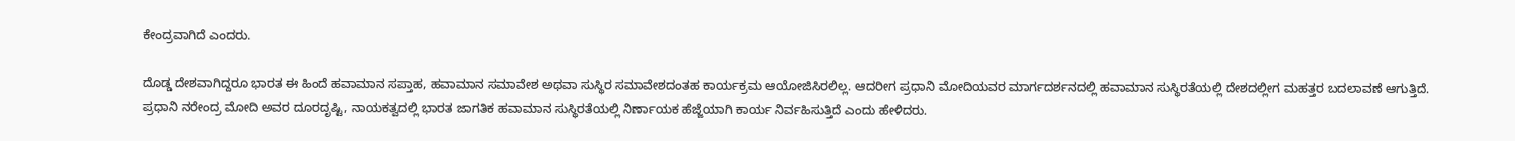ಕೇಂದ್ರವಾಗಿದೆ ಎಂದರು.

ದೊಡ್ಡ ದೇಶವಾಗಿದ್ದರೂ ಭಾರತ ಈ ಹಿಂದೆ ಹವಾಮಾನ ಸಪ್ತಾಹ, ಹವಾಮಾನ ಸಮಾವೇಶ ಅಥವಾ ಸುಸ್ಥಿರ ಸಮಾವೇಶದಂತಹ ಕಾರ್ಯಕ್ರಮ ಆಯೋಜಿಸಿರಲಿಲ್ಲ. ಆದರೀಗ ಪ್ರಧಾನಿ ಮೋದಿಯವರ ಮಾರ್ಗದರ್ಶನದಲ್ಲಿ ಹವಾಮಾನ ಸುಸ್ಥಿರತೆಯಲ್ಲಿ ದೇಶದಲ್ಲೀಗ ಮಹತ್ತರ ಬದಲಾವಣೆ ಆಗುತ್ತಿದೆ. ಪ್ರಧಾನಿ ನರೇಂದ್ರ ಮೋದಿ ಅವರ ದೂರದೃಷ್ಟಿ, ನಾಯಕತ್ವದಲ್ಲಿ ಭಾರತ ಜಾಗತಿಕ ಹವಾಮಾನ ಸುಸ್ಥಿರತೆಯಲ್ಲಿ ನಿರ್ಣಾಯಕ ಹೆಜ್ಜೆಯಾಗಿ ಕಾರ್ಯ ನಿರ್ವಹಿಸುತ್ತಿದೆ ಎಂದು ಹೇಳಿದರು.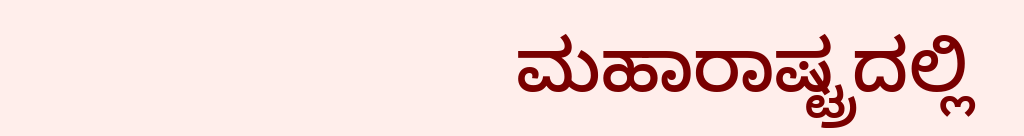ಮಹಾರಾಷ್ಟ್ರದಲ್ಲಿ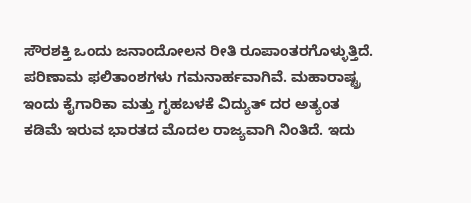ಸೌರಶಕ್ತಿ ಒಂದು ಜನಾಂದೋಲನ ರೀತಿ ರೂಪಾಂತರಗೊಳ್ಳುತ್ತಿದೆ. ಪರಿಣಾಮ ಫಲಿತಾಂಶಗಳು ಗಮನಾರ್ಹವಾಗಿವೆ. ಮಹಾರಾಷ್ಟ್ರ ಇಂದು ಕೈಗಾರಿಕಾ ಮತ್ತು ಗೃಹಬಳಕೆ ವಿದ್ಯುತ್ ದರ ಅತ್ಯಂತ ಕಡಿಮೆ ಇರುವ ಭಾರತದ ಮೊದಲ ರಾಜ್ಯವಾಗಿ ನಿಂತಿದೆ. ಇದು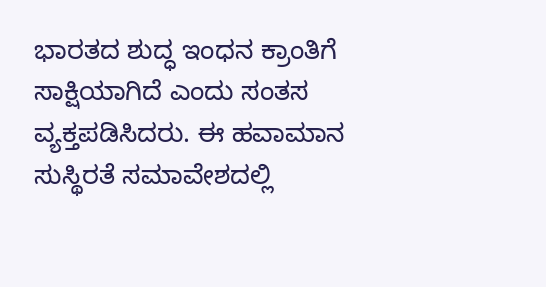ಭಾರತದ ಶುದ್ಧ ಇಂಧನ ಕ್ರಾಂತಿಗೆ ಸಾಕ್ಷಿಯಾಗಿದೆ ಎಂದು ಸಂತಸ ವ್ಯಕ್ತಪಡಿಸಿದರು. ಈ ಹವಾಮಾನ ಸುಸ್ಥಿರತೆ ಸಮಾವೇಶದಲ್ಲಿ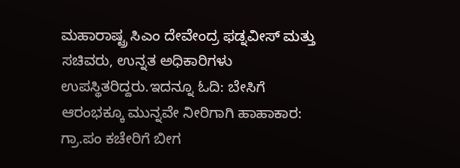ಮಹಾರಾಷ್ಟ್ರ ಸಿಎಂ ದೇವೇಂದ್ರ ಫಡ್ನವೀಸ್ ಮತ್ತು ಸಚಿವರು, ಉನ್ನತ ಅಧಿಕಾರಿಗಳು ಉಪಸ್ಥಿತರಿದ್ದರು.ಇದನ್ನೂ ಓದಿ: ಬೇಸಿಗೆ ಆರಂಭಕ್ಕೂ ಮುನ್ನವೇ ನೀರಿಗಾಗಿ ಹಾಹಾಕಾರ: ಗ್ರಾ.ಪಂ ಕಚೇರಿಗೆ ಬೀಗ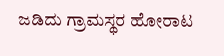ಜಡಿದು ಗ್ರಾಮಸ್ಥರ ಹೋರಾಟ